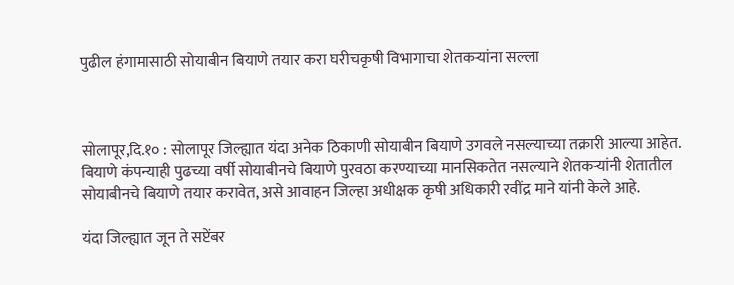पुढील हंगामासाठी सोयाबीन बियाणे तयार करा घरीचकृषी विभागाचा शेतकऱ्यांना सल्ला



सोलापूर,दि.१० : सोलापूर जिल्ह्यात यंदा अनेक ठिकाणी सोयाबीन बियाणे उगवले नसल्याच्या तक्रारी आल्या आहेत. बियाणे कंपन्याही पुढच्या वर्षी सोयाबीनचे बियाणे पुरवठा करण्याच्या मानसिकतेत नसल्याने शेतकऱ्यांनी शेतातील सोयाबीनचे बियाणे तयार करावेत, असे आवाहन जिल्हा अधीक्षक कृषी अधिकारी रवींद्र माने यांनी केले आहे.

यंदा जिल्ह्यात जून ते सप्टेंबर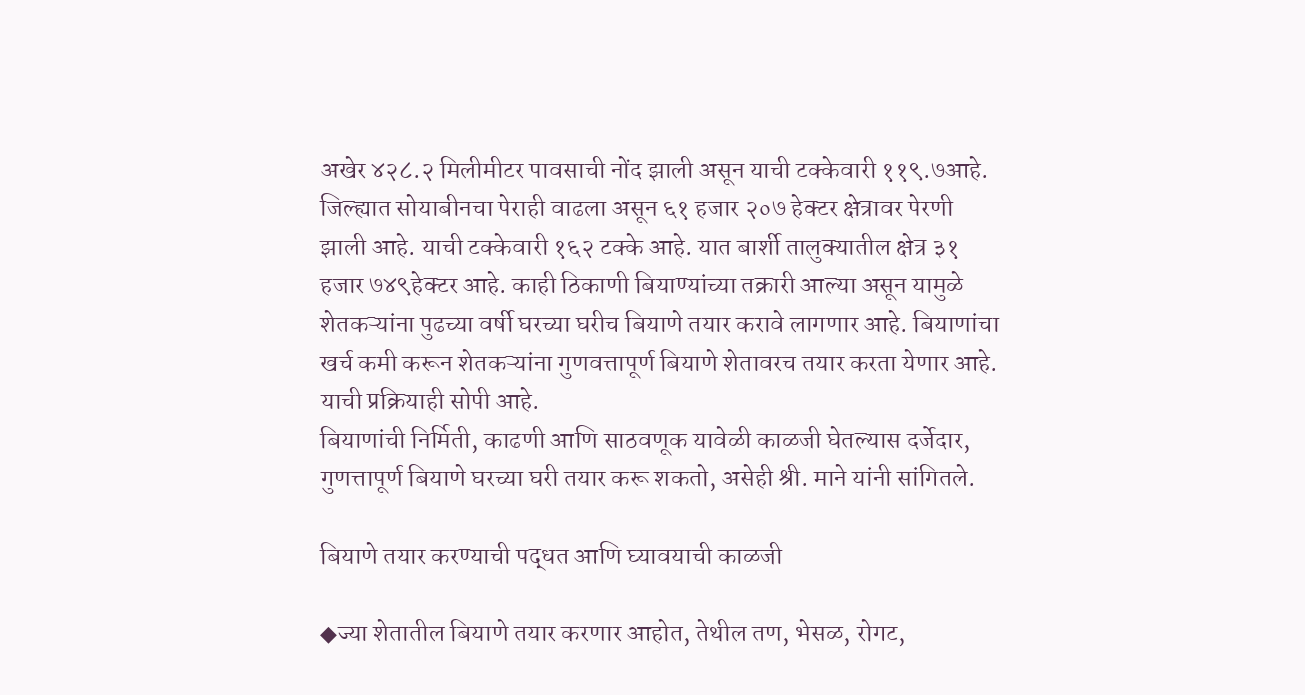अखेर ४२८.२ मिलीमीटर पावसाची नोंद झाली असून याची टक्केवारी ११९.७आहे. जिल्ह्यात सोयाबीनचा पेराही वाढला असून ६१ हजार २०७ हेक्टर क्षेत्रावर पेरणी झाली आहे. याची टक्केवारी १६२ टक्के आहे. यात बार्शी तालुक्यातील क्षेत्र ३१ हजार ७४९हेक्टर आहे. काही ठिकाणी बियाण्यांच्या तक्रारी आल्या असून यामुळे शेतकऱ्यांना पुढच्या वर्षी घरच्या घरीच बियाणे तयार करावे लागणार आहे. बियाणांचा खर्च कमी करून शेतकऱ्यांना गुणवत्तापूर्ण बियाणे शेतावरच तयार करता येणार आहे. याची प्रक्रियाही सोपी आहे.
बियाणांची निर्मिती, काढणी आणि साठवणूक यावेळी काळजी घेतल्यास दर्जेदार, गुणत्तापूर्ण बियाणे घरच्या घरी तयार करू शकतो, असेही श्री. माने यांनी सांगितले.

बियाणे तयार करण्याची पद्धत आणि घ्यावयाची काळजी

◆ज्या शेतातील बियाणे तयार करणार आहोत, तेथील तण, भेसळ, रोगट,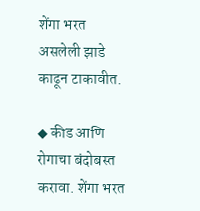शेंगा भरत असलेली झाडे काढून टाकावीत.

◆ कीड आणि रोगाचा बंदोबस्त करावा. शेंगा भरत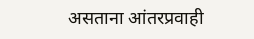असताना आंतरप्रवाही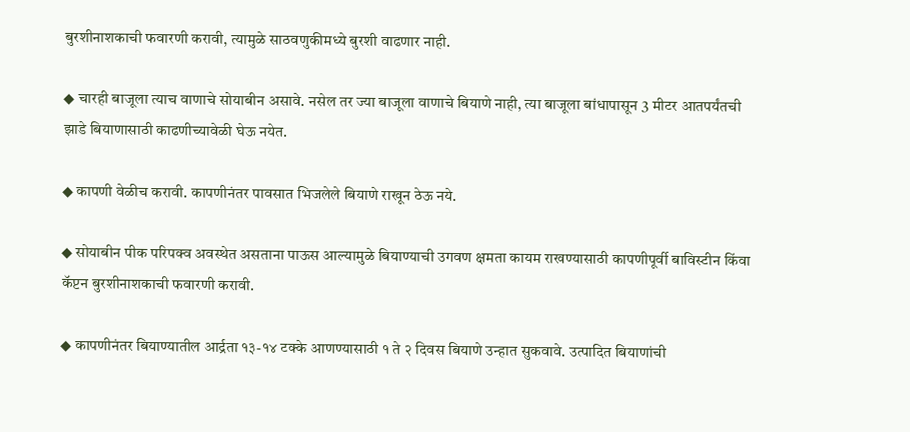बुरशीनाशकाची फवारणी करावी, त्यामुळे साठवणुकीमध्ये बुरशी वाढणार नाही.

◆ चारही बाजूला त्याच वाणाचे सोयाबीन असावे. नसेल तर ज्या बाजूला वाणाचे बियाणे नाही, त्या बाजूला बांधापासून 3 मीटर आतपर्यंतची झाडे बियाणासाठी काढणीच्यावेळी घेऊ नयेत.

◆ कापणी वेळीच करावी. कापणीनंतर पावसात भिजलेले बियाणे राखून ठेऊ नये.

◆ सोयाबीन पीक परिपक्व अवस्थेत असताना पाऊस आल्यामुळे बियाण्याची उगवण क्षमता कायम राखण्यासाठी कापणीपूर्वी बाविस्टीन किंवा कॅप्टन बुरशीनाशकाची फवारणी करावी.

◆ कापणीनंतर बियाण्यातील आर्द्रता १३-१४ टक्के आणण्यासाठी १ ते २ दिवस बियाणे उन्हात सुकवावे. उत्पादित बियाणांची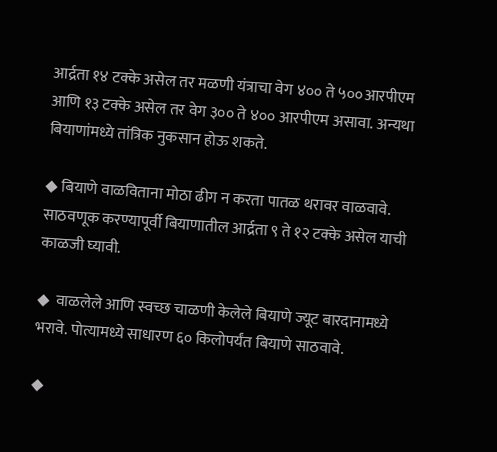आर्द्रता १४ टक्के असेल तर मळणी यंत्राचा वेग ४०० ते ५००आरपीएम आणि १३ टक्के असेल तर वेग ३०० ते ४०० आरपीएम असावा. अन्यथा बियाणांमध्ये तांत्रिक नुकसान होऊ शकते.

◆ बियाणे वाळविताना मोठा ढीग न करता पातळ थरावर वाळवावे. साठवणूक करण्यापूर्वी बियाणातील आर्द्रता ९ ते १२ टक्के असेल याची काळजी घ्यावी.

◆  वाळलेले आणि स्वच्छ चाळणी केलेले बियाणे ज्यूट बारदानामध्ये भरावे. पोत्यामध्ये साधारण ६० किलोपर्यंत बियाणे साठवावे.

◆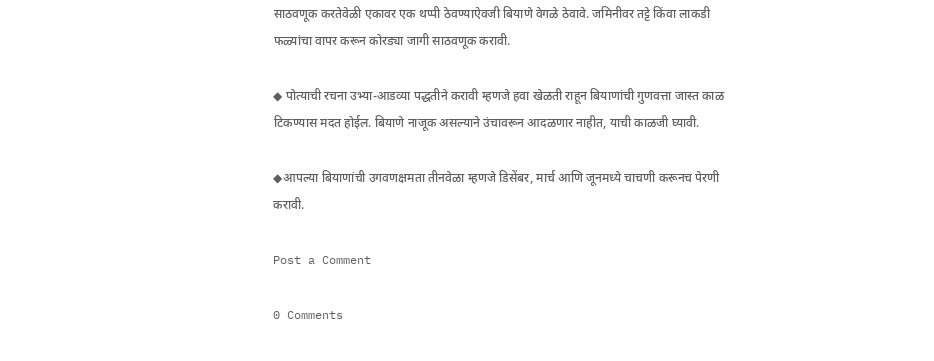साठवणूक करतेवेळी एकावर एक थप्पी ठेवण्याऐवजी बियाणे वेगळे ठेवावे. जमिनीवर तट्टे किंवा लाकडी फळ्यांचा वापर करून कोरड्या जागी साठवणूक करावी.

◆ पोत्याची रचना उभ्या-आडव्या पद्धतीने करावी म्हणजे हवा खेळती राहून बियाणांची गुणवत्ता जास्त काळ टिकण्यास मदत होईल. बियाणे नाजूक असल्याने उंचावरून आदळणार नाहीत, याची काळजी घ्यावी.

◆आपल्या बियाणांची उगवणक्षमता तीनवेळा म्हणजे डिसेंबर, मार्च आणि जूनमध्ये चाचणी करूनच पेरणी करावी.

Post a Comment

0 Comments